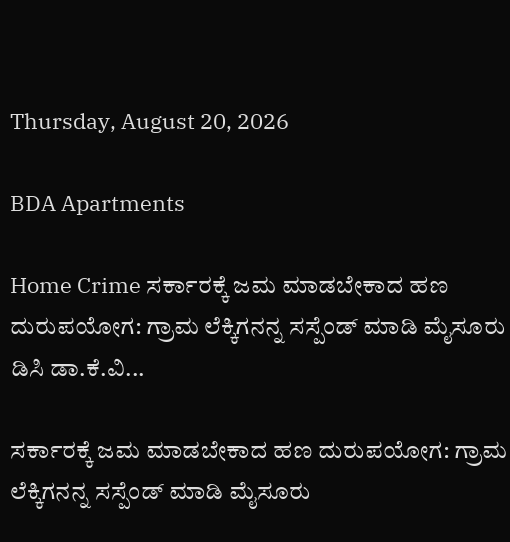Thursday, August 20, 2026

BDA Apartments

Home Crime ಸರ್ಕಾರಕ್ಕೆ ಜಮ ಮಾಡಬೇಕಾದ ಹಣ ದುರುಪಯೋಗ: ಗ್ರಾಮ ಲೆಕ್ಕಿಗನನ್ನ ಸಸ್ಪೆಂಡ್ ಮಾಡಿ ಮೈಸೂರು ಡಿಸಿ ಡಾ.ಕೆ.ವಿ...

ಸರ್ಕಾರಕ್ಕೆ ಜಮ ಮಾಡಬೇಕಾದ ಹಣ ದುರುಪಯೋಗ: ಗ್ರಾಮ ಲೆಕ್ಕಿಗನನ್ನ ಸಸ್ಪೆಂಡ್ ಮಾಡಿ ಮೈಸೂರು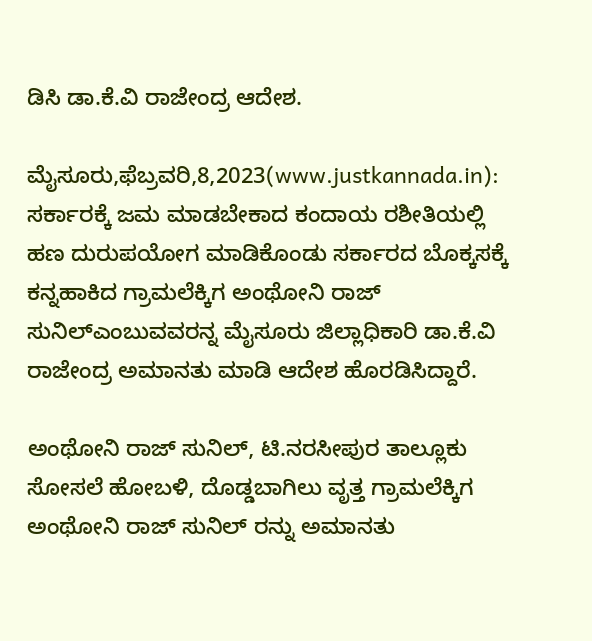ಡಿಸಿ ಡಾ.ಕೆ.ವಿ ರಾಜೇಂದ್ರ ಆದೇಶ.

ಮೈಸೂರು,ಫೆಬ್ರವರಿ,8,2023(www.justkannada.in): ಸರ್ಕಾರಕ್ಕೆ ಜಮ ಮಾಡಬೇಕಾದ ಕಂದಾಯ ರಶೀತಿಯಲ್ಲಿ ಹಣ ದುರುಪಯೋಗ ಮಾಡಿಕೊಂಡು ಸರ್ಕಾರದ ಬೊಕ್ಕಸಕ್ಕೆ  ಕನ್ನಹಾಕಿದ ಗ್ರಾಮಲೆಕ್ಕಿಗ ಅಂಥೋನಿ ರಾಜ್ ಸುನಿಲ್ಎಂಬುವವರನ್ನ ಮೈಸೂರು ಜಿಲ್ಲಾಧಿಕಾರಿ ಡಾ.ಕೆ.ವಿ ರಾಜೇಂದ್ರ ಅಮಾನತು ಮಾಡಿ ಆದೇಶ ಹೊರಡಿಸಿದ್ದಾರೆ.

ಅಂಥೋನಿ ರಾಜ್ ಸುನಿಲ್, ಟಿ.ನರಸೀಪುರ ತಾಲ್ಲೂಕು ಸೋಸಲೆ ಹೋಬಳಿ, ದೊಡ್ಡಬಾಗಿಲು ವೃತ್ತ ಗ್ರಾಮಲೆಕ್ಕಿಗ ಅಂಥೋನಿ ರಾಜ್ ಸುನಿಲ್ ರನ್ನು ಅಮಾನತು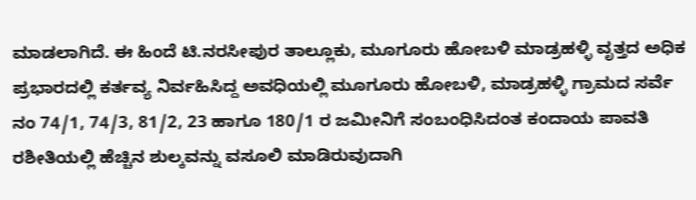ಮಾಡಲಾಗಿದೆ. ಈ ಹಿಂದೆ ಟಿ.ನರಸೀಪುರ ತಾಲ್ಲೂಕು, ಮೂಗೂರು ಹೋಬಳಿ ಮಾಡ್ರಹಳ್ಳಿ ವೃತ್ತದ ಅಧಿಕ ಪ್ರಭಾರದಲ್ಲಿ ಕರ್ತವ್ಯ ನಿರ್ವಹಿಸಿದ್ದ ಅವಧಿಯಲ್ಲಿ ಮೂಗೂರು ಹೋಬಳಿ, ಮಾಡ್ರಹಳ್ಳಿ ಗ್ರಾಮದ ಸರ್ವೆ ನಂ 74/1, 74/3, 81/2, 23 ಹಾಗೂ 180/1 ರ ಜಮೀನಿಗೆ ಸಂಬಂಧಿಸಿದಂತ ಕಂದಾಯ ಪಾವತಿ ರಶೀತಿಯಲ್ಲಿ ಹೆಚ್ಚಿನ ಶುಲ್ಕವನ್ನು ವಸೂಲಿ ಮಾಡಿರುವುದಾಗಿ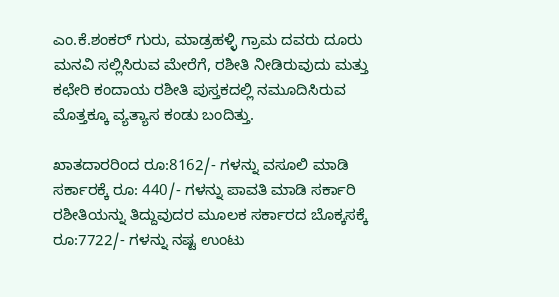ಎಂ.ಕೆ.ಶಂಕರ್ ಗುರು, ಮಾಡ್ರಹಳ್ಳಿ ಗ್ರಾಮ ದವರು ದೂರು ಮನವಿ ಸಲ್ಲಿಸಿರುವ ಮೇರೆಗೆ, ರಶೀತಿ ನೀಡಿರುವುದು ಮತ್ತು ಕಛೇರಿ ಕಂದಾಯ ರಶೀತಿ ಪುಸ್ತಕದಲ್ಲಿ ನಮೂದಿಸಿರುವ ಮೊತ್ತಕ್ಕೂ ವ್ಯತ್ಯಾಸ ಕಂಡು ಬಂದಿತ್ತು.

ಖಾತದಾರರಿಂದ ರೂ:8162/- ಗಳನ್ನು ವಸೂಲಿ ಮಾಡಿ ಸರ್ಕಾರಕ್ಕೆ ರೂ: 440/- ಗಳನ್ನು ಪಾವತಿ ಮಾಡಿ ಸರ್ಕಾರಿ ರಶೀತಿಯನ್ನು ತಿದ್ದುವುದರ ಮೂಲಕ ಸರ್ಕಾರದ ಬೊಕ್ಕಸಕ್ಕೆ ರೂ:7722/- ಗಳನ್ನು ನಷ್ಟ ಉಂಟು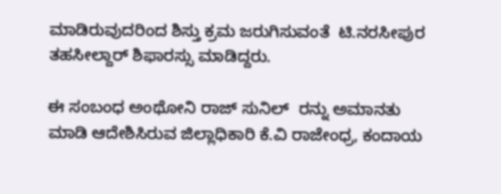ಮಾಡಿರುವುದರಿಂದ ಶಿಸ್ತು ಕ್ರಮ ಜರುಗಿಸುವಂತೆ  ಟಿ.ನರಸೀಪುರ ತಹಸೀಲ್ದಾರ್ ಶಿಫಾರಸ್ಸು ಮಾಡಿದ್ದರು.

ಈ ಸಂಬಂಧ ಅಂಥೋನಿ ರಾಜ್ ಸುನಿಲ್  ರನ್ನು ಅಮಾನತು ಮಾಡಿ ಆದೇಶಿಸಿರುವ ಜಿಲ್ಲಾಧಿಕಾರಿ ಕೆ.ವಿ ರಾಜೇಂಧ್ರ, ಕಂದಾಯ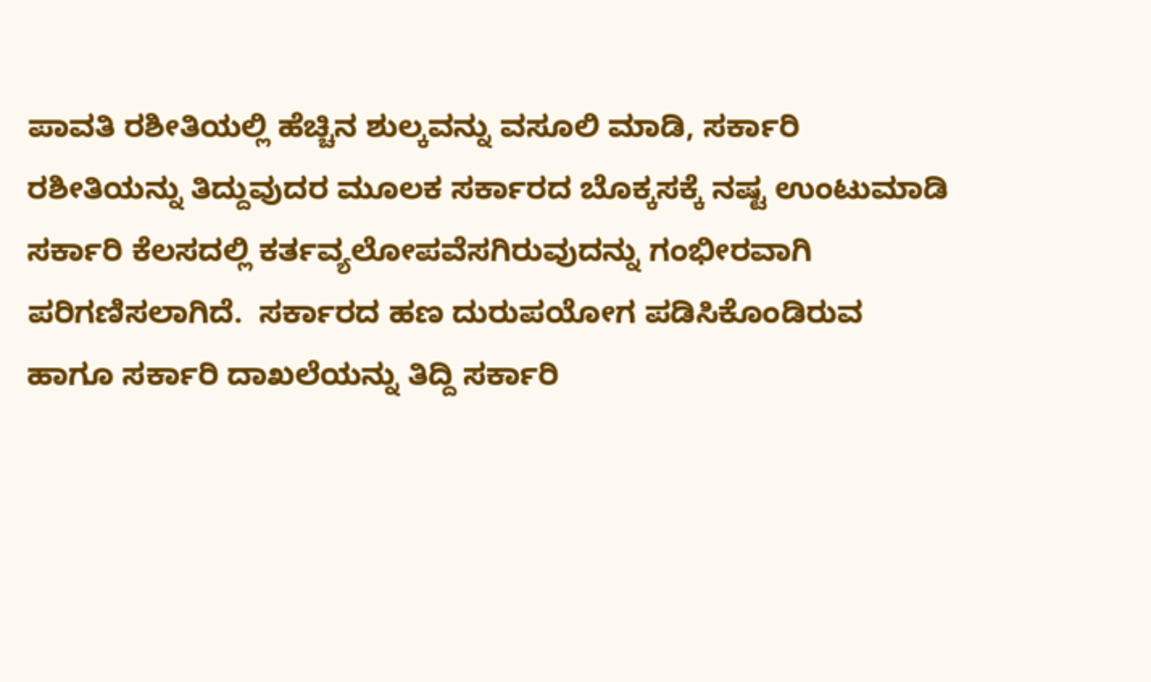ಪಾವತಿ ರಶೀತಿಯಲ್ಲಿ ಹೆಚ್ಚಿನ ಶುಲ್ಕವನ್ನು ವಸೂಲಿ ಮಾಡಿ, ಸರ್ಕಾರಿ ರಶೀತಿಯನ್ನು ತಿದ್ದುವುದರ ಮೂಲಕ ಸರ್ಕಾರದ ಬೊಕ್ಕಸಕ್ಕೆ ನಷ್ಟ ಉಂಟುಮಾಡಿ ಸರ್ಕಾರಿ ಕೆಲಸದಲ್ಲಿ ಕರ್ತವ್ಯಲೋಪವೆಸಗಿರುವುದನ್ನು ಗಂಭೀರವಾಗಿ ಪರಿಗಣಿಸಲಾಗಿದೆ.  ಸರ್ಕಾರದ ಹಣ ದುರುಪಯೋಗ ಪಡಿಸಿಕೊಂಡಿರುವ ಹಾಗೂ ಸರ್ಕಾರಿ ದಾಖಲೆಯನ್ನು ತಿದ್ದಿ ಸರ್ಕಾರಿ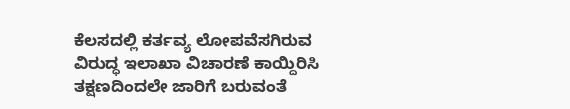ಕೆಲಸದಲ್ಲಿ ಕರ್ತವ್ಯ ಲೋಪವೆಸಗಿರುವ ವಿರುದ್ಧ ಇಲಾಖಾ ವಿಚಾರಣೆ ಕಾಯ್ದಿರಿಸಿ ತಕ್ಷಣದಿಂದಲೇ ಜಾರಿಗೆ ಬರುವಂತೆ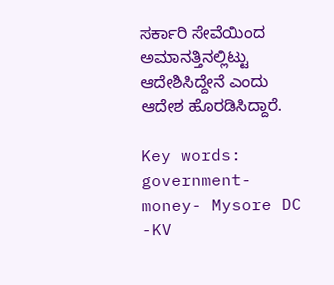ಸರ್ಕಾರಿ ಸೇವೆಯಿಂದ ಅಮಾನತ್ತಿನಲ್ಲಿಟ್ಟು ಆದೇಶಿಸಿದ್ದೇನೆ ಎಂದು ಆದೇಶ ಹೊರಡಿಸಿದ್ದಾರೆ.

Key words: government-money- Mysore DC -KV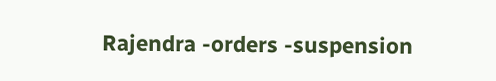Rajendra -orders -suspension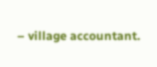– village accountant.